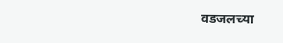वडजलच्या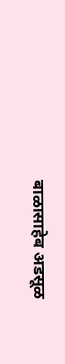बाळासाहेब अडसूळ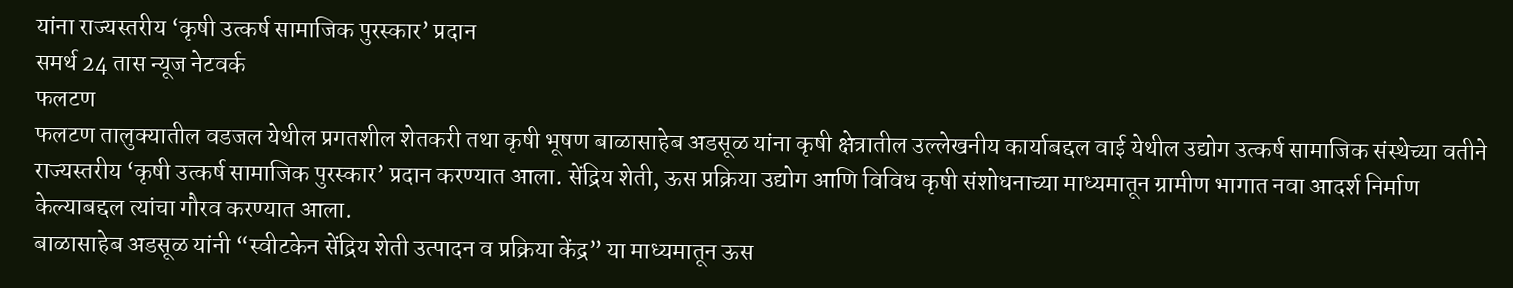यांना राज्यस्तरीय ‘कृषी उत्कर्ष सामाजिक पुरस्कार’ प्रदान
समर्थ 24 तास न्यूज नेटवर्क
फलटण
फलटण तालुक्यातील वडजल येथील प्रगतशील शेतकरी तथा कृषी भूषण बाळासाहेब अडसूळ यांना कृषी क्षेत्रातील उल्लेखनीय कार्याबद्दल वाई येथील उद्योग उत्कर्ष सामाजिक संस्थेच्या वतीने राज्यस्तरीय ‘कृषी उत्कर्ष सामाजिक पुरस्कार’ प्रदान करण्यात आला. सेंद्रिय शेती, ऊस प्रक्रिया उद्योग आणि विविध कृषी संशोधनाच्या माध्यमातून ग्रामीण भागात नवा आदर्श निर्माण केल्याबद्दल त्यांचा गौरव करण्यात आला.
बाळासाहेब अडसूळ यांनी “स्वीटकेन सेंद्रिय शेती उत्पादन व प्रक्रिया केंद्र” या माध्यमातून ऊस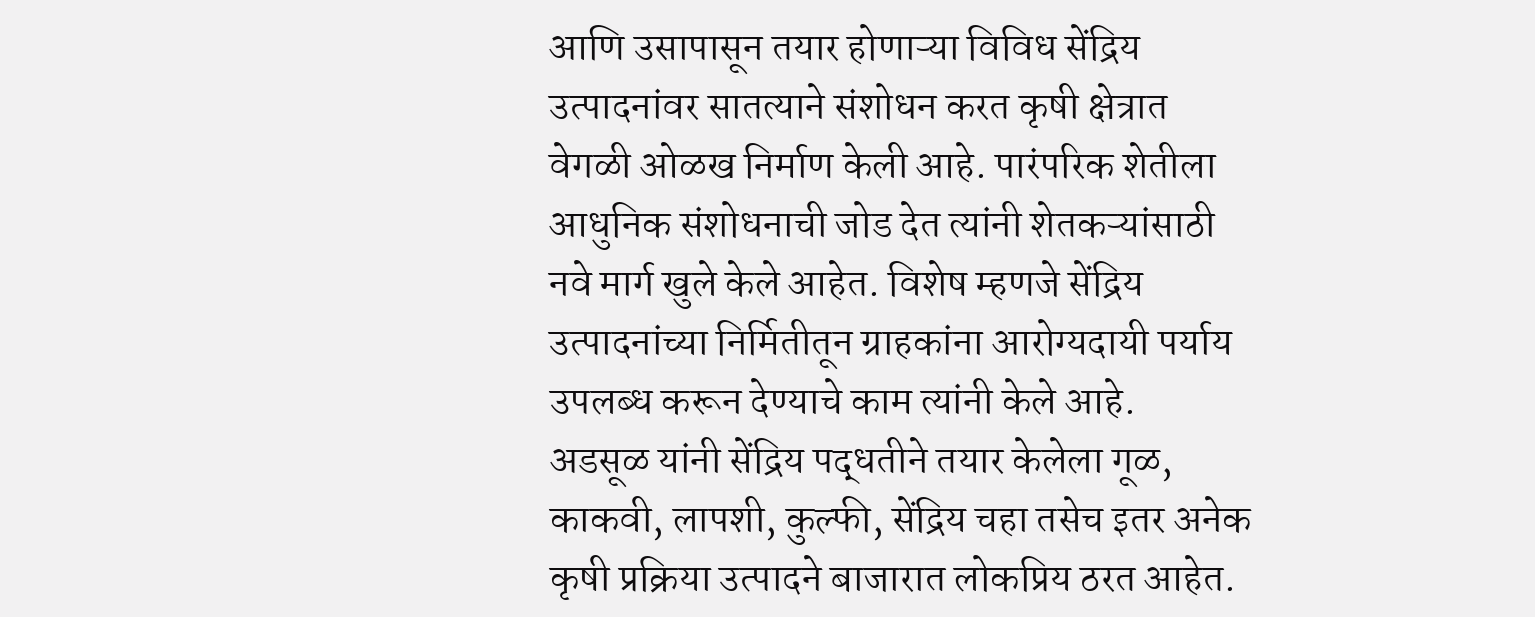आणि उसापासून तयार होणाऱ्या विविध सेंद्रिय उत्पादनांवर सातत्याने संशोधन करत कृषी क्षेत्रात वेगळी ओळख निर्माण केली आहे. पारंपरिक शेतीला आधुनिक संशोधनाची जोड देत त्यांनी शेतकऱ्यांसाठी नवे मार्ग खुले केले आहेत. विशेष म्हणजे सेंद्रिय उत्पादनांच्या निर्मितीतून ग्राहकांना आरोग्यदायी पर्याय उपलब्ध करून देण्याचे काम त्यांनी केले आहे.
अडसूळ यांनी सेंद्रिय पद्धतीने तयार केलेला गूळ, काकवी, लापशी, कुल्फी, सेंद्रिय चहा तसेच इतर अनेक कृषी प्रक्रिया उत्पादने बाजारात लोकप्रिय ठरत आहेत.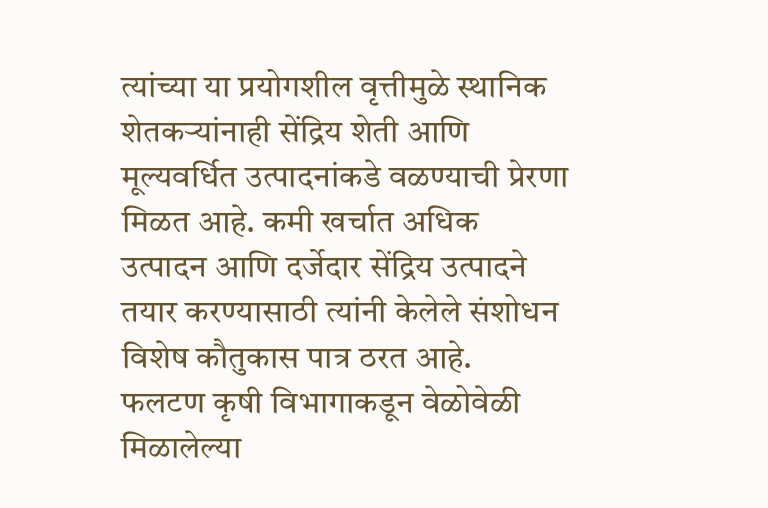त्यांच्या या प्रयोगशील वृत्तीमुळे स्थानिक शेतकऱ्यांनाही सेंद्रिय शेती आणि मूल्यवर्धित उत्पादनांकडे वळण्याची प्रेरणा मिळत आहे. कमी खर्चात अधिक उत्पादन आणि दर्जेदार सेंद्रिय उत्पादने तयार करण्यासाठी त्यांनी केलेले संशोधन विशेष कौतुकास पात्र ठरत आहे.
फलटण कृषी विभागाकडून वेळोवेळी मिळालेल्या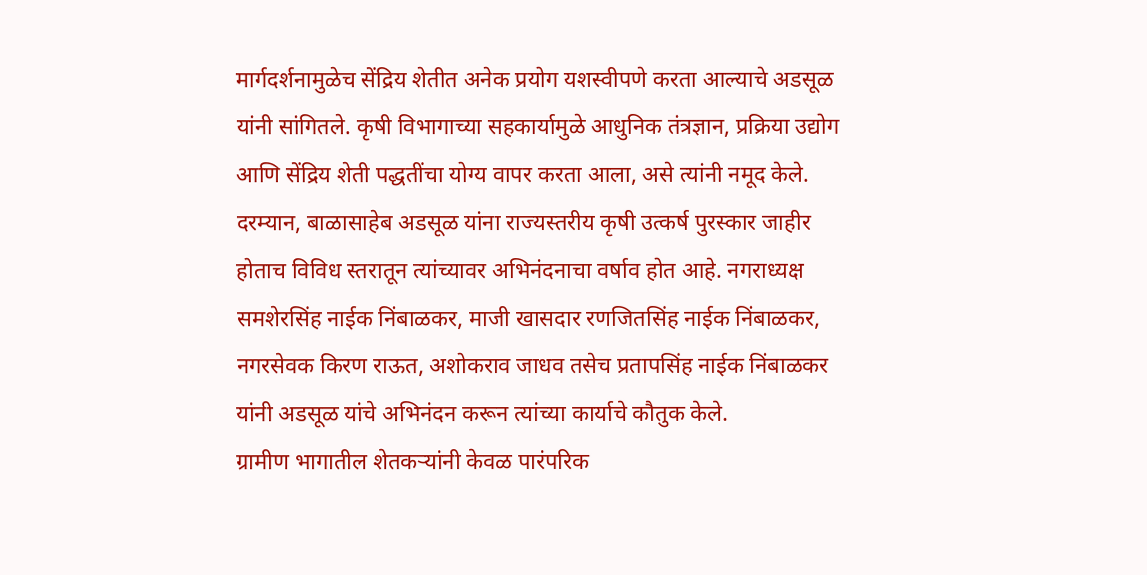मार्गदर्शनामुळेच सेंद्रिय शेतीत अनेक प्रयोग यशस्वीपणे करता आल्याचे अडसूळ यांनी सांगितले. कृषी विभागाच्या सहकार्यामुळे आधुनिक तंत्रज्ञान, प्रक्रिया उद्योग आणि सेंद्रिय शेती पद्धतींचा योग्य वापर करता आला, असे त्यांनी नमूद केले.
दरम्यान, बाळासाहेब अडसूळ यांना राज्यस्तरीय कृषी उत्कर्ष पुरस्कार जाहीर होताच विविध स्तरातून त्यांच्यावर अभिनंदनाचा वर्षाव होत आहे. नगराध्यक्ष समशेरसिंह नाईक निंबाळकर, माजी खासदार रणजितसिंह नाईक निंबाळकर, नगरसेवक किरण राऊत, अशोकराव जाधव तसेच प्रतापसिंह नाईक निंबाळकर यांनी अडसूळ यांचे अभिनंदन करून त्यांच्या कार्याचे कौतुक केले.
ग्रामीण भागातील शेतकऱ्यांनी केवळ पारंपरिक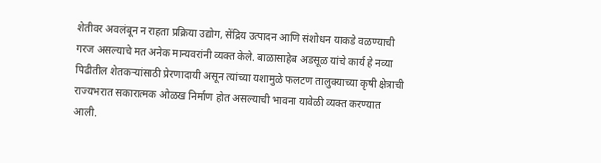शेतीवर अवलंबून न राहता प्रक्रिया उद्योग, सेंद्रिय उत्पादन आणि संशोधन याकडे वळण्याची गरज असल्याचे मत अनेक मान्यवरांनी व्यक्त केले. बाळासाहेब अडसूळ यांचे कार्य हे नव्या पिढीतील शेतकऱ्यांसाठी प्रेरणादायी असून त्यांच्या यशामुळे फलटण तालुक्याच्या कृषी क्षेत्राची राज्यभरात सकारात्मक ओळख निर्माण होत असल्याची भावना यावेळी व्यक्त करण्यात आली.